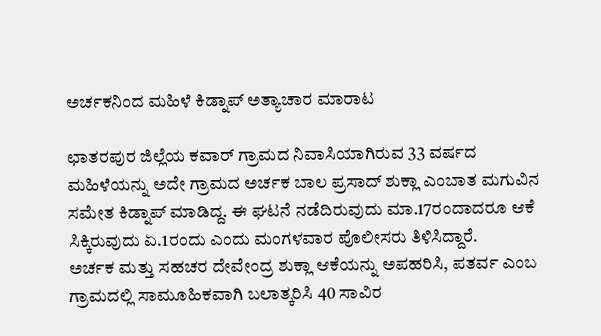ಅರ್ಚಕನಿಂದ ಮಹಿಳೆ ಕಿಡ್ನಾಪ್ ಅತ್ಯಾಚಾರ ಮಾರಾಟ

ಛಾತರಪುರ ಜಿಲ್ಲೆಯ ಕವಾರ್ ಗ್ರಾಮದ ನಿವಾಸಿಯಾಗಿರುವ 33 ವರ್ಷದ ಮಹಿಳೆಯನ್ನು ಅದೇ ಗ್ರಾಮದ ಅರ್ಚಕ ಬಾಲ ಪ್ರಸಾದ್ ಶುಕ್ಲಾ ಎಂಬಾತ ಮಗುವಿನ ಸಮೇತ ಕಿಡ್ನಾಪ್ ಮಾಡಿದ್ದ. ಈ ಘಟನೆ ನಡೆದಿರುವುದು ಮಾ.17ರಂದಾದರೂ ಆಕೆ ಸಿಕ್ಕಿರುವುದು ಏ.1ರಂದು ಎಂದು ಮಂಗಳವಾರ ಪೊಲೀಸರು ತಿಳಿಸಿದ್ದಾರೆ.
ಅರ್ಚಕ ಮತ್ತು ಸಹಚರ ದೇವೇಂದ್ರ ಶುಕ್ಲಾ ಆಕೆಯನ್ನು ಅಪಹರಿಸಿ, ಪತರ್ವ ಎಂಬ ಗ್ರಾಮದಲ್ಲಿ ಸಾಮೂಹಿಕವಾಗಿ ಬಲಾತ್ಕರಿಸಿ 40 ಸಾವಿರ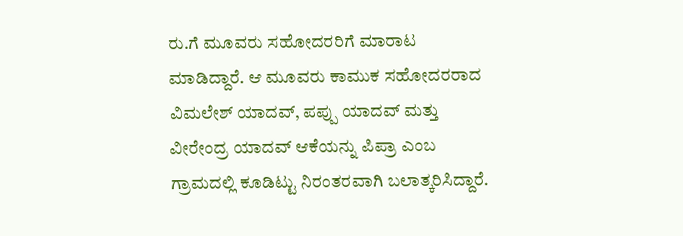ರು.ಗೆ ಮೂವರು ಸಹೋದರರಿಗೆ ಮಾರಾಟ ಮಾಡಿದ್ದಾರೆ. ಆ ಮೂವರು ಕಾಮುಕ ಸಹೋದರರಾದ ವಿಮಲೇಶ್ ಯಾದವ್, ಪಪ್ಪು ಯಾದವ್ ಮತ್ತು ವೀರೇಂದ್ರ ಯಾದವ್ ಆಕೆಯನ್ನು ಪಿಪ್ರಾ ಎಂಬ ಗ್ರಾಮದಲ್ಲಿ ಕೂಡಿಟ್ಟು ನಿರಂತರವಾಗಿ ಬಲಾತ್ಕರಿಸಿದ್ದಾರೆ.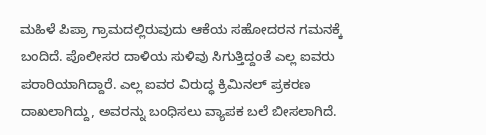ಮಹಿಳೆ ಪಿಪ್ರಾ ಗ್ರಾಮದಲ್ಲಿರುವುದು ಆಕೆಯ ಸಹೋದರನ ಗಮನಕ್ಕೆ ಬಂದಿದೆ. ಪೊಲೀಸರ ದಾಳಿಯ ಸುಳಿವು ಸಿಗುತ್ತಿದ್ದಂತೆ ಎಲ್ಲ ಐವರು ಪರಾರಿಯಾಗಿದ್ದಾರೆ. ಎಲ್ಲ ಐವರ ವಿರುದ್ಧ ಕ್ರಿಮಿನಲ್ ಪ್ರಕರಣ ದಾಖಲಾಗಿದ್ದು, ಅವರನ್ನು ಬಂಧಿಸಲು ವ್ಯಾಪಕ ಬಲೆ ಬೀಸಲಾಗಿದೆ.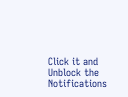Click it and Unblock the Notifications